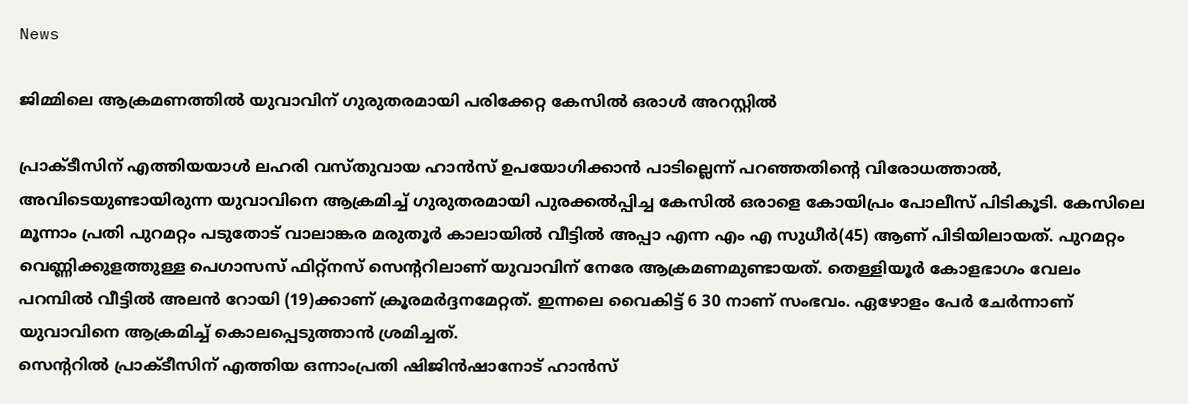News

ജിമ്മിലെ ആക്രമണത്തിൽ യുവാവിന് ഗുരുതരമായി പരിക്കേറ്റ കേസിൽ ഒരാൾ അറസ്റ്റിൽ

പ്രാക്ടീസിന് എത്തിയയാൾ ലഹരി വസ്തുവായ ഹാൻസ് ഉപയോഗിക്കാൻ പാടില്ലെന്ന് പറഞ്ഞതിന്റെ വിരോധത്താൽ, അവിടെയുണ്ടായിരുന്ന യുവാവിനെ ആക്രമിച്ച് ഗുരുതരമായി പുരക്കൽപ്പിച്ച കേസിൽ ഒരാളെ കോയിപ്രം പോലീസ് പിടികൂടി. കേസിലെ മൂന്നാം പ്രതി പുറമറ്റം പടുതോട് വാലാങ്കര മരുതൂർ കാലായിൽ വീട്ടിൽ അപ്പാ എന്ന എം എ സുധീർ(45) ആണ് പിടിയിലായത്. പുറമറ്റം വെണ്ണിക്കുളത്തുള്ള പെഗാസസ് ഫിറ്റ്നസ് സെന്ററിലാണ് യുവാവിന് നേരേ ആക്രമണമുണ്ടായത്. തെള്ളിയൂർ കോളഭാഗം വേലം പറമ്പിൽ വീട്ടിൽ അലൻ റോയി (19)ക്കാണ് ക്രൂരമർദ്ദനമേറ്റത്. ഇന്നലെ വൈകിട്ട് 6 30 നാണ് സംഭവം. ഏഴോളം പേർ ചേർന്നാണ് യുവാവിനെ ആക്രമിച്ച് കൊലപ്പെടുത്താൻ ശ്രമിച്ചത്.
സെന്ററിൽ പ്രാക്ടീസിന് എത്തിയ ഒന്നാംപ്രതി ഷിജിൻഷാനോട്‌ ഹാൻസ്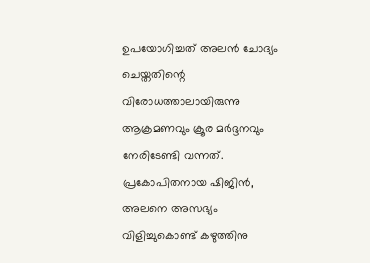ഉപയോഗിച്ചത് അലൻ ചോദ്യം ചെയ്തതിന്റെ വിരോധത്താലായിരുന്നു ആക്രമണവും ക്രൂര മർദ്ദനവും നേരിടേണ്ടി വന്നത്. പ്രകോപിതനായ ഷിജിൻ, അലനെ അസഭ്യം വിളിച്ചുകൊണ്ട് കഴുത്തിനു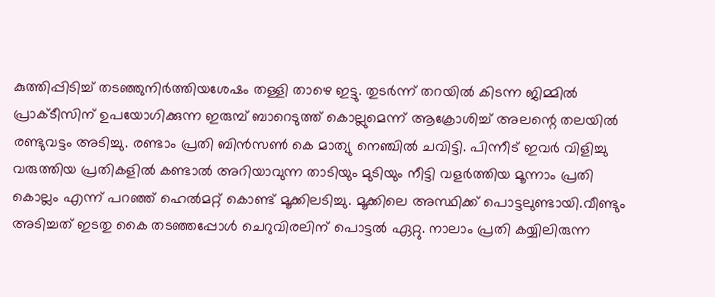കുത്തിപ്പിടിച്ച് തടഞ്ഞുനിർത്തിയശേഷം തള്ളി താഴെ ഇട്ടു. തുടർന്ന് തറയിൽ കിടന്ന ജിമ്മിൽ പ്രാക്ടീസിന് ഉപയോഗിക്കുന്ന ഇരുമ്പ് ബാറെടുത്ത് കൊല്ലുമെന്ന് ആക്രോശിച്ച് അലന്റെ തലയിൽ രണ്ടുവട്ടം അടിച്ചു. രണ്ടാം പ്രതി ബിൻസൺ കെ മാത്യു നെഞ്ചിൽ ചവിട്ടി. പിന്നീട് ഇവർ വിളിച്ചു വരുത്തിയ പ്രതികളിൽ കണ്ടാൽ അറിയാവുന്ന താടിയും മുടിയും നീട്ടി വളർത്തിയ മൂന്നാം പ്രതി കൊല്ലം എന്ന് പറഞ്ഞ് ഹെൽമറ്റ് കൊണ്ട് മൂക്കിലടിച്ചു. മൂക്കിലെ അസ്ഥിക്ക് പൊട്ടലുണ്ടായി.വീണ്ടും അടിച്ചത് ഇടതു കൈ തടഞ്ഞപ്പോൾ ചെറുവിരലിന് പൊട്ടൽ ഏറ്റു. നാലാം പ്രതി കയ്യിലിരുന്ന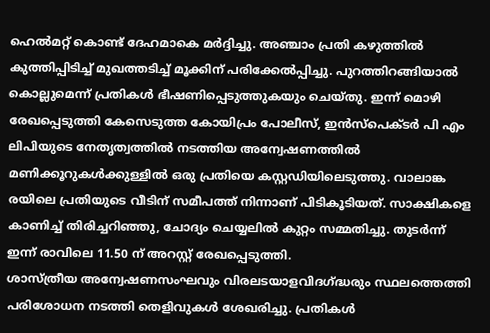ഹെൽമറ്റ് കൊണ്ട് ദേഹമാകെ മർദ്ദിച്ചു. അഞ്ചാം പ്രതി കഴുത്തിൽ കുത്തിപ്പിടിച്ച് മുഖത്തടിച്ച് മൂക്കിന് പരിക്കേൽപ്പിച്ചു. പുറത്തിറങ്ങിയാൽ കൊല്ലുമെന്ന് പ്രതികൾ ഭീഷണിപ്പെടുത്തുകയും ചെയ്തു. ഇന്ന് മൊഴി രേഖപ്പെടുത്തി കേസെടുത്ത കോയിപ്രം പോലീസ്, ഇൻസ്‌പെക്ടർ പി എം ലിപിയുടെ നേതൃത്വത്തിൽ നടത്തിയ അന്വേഷണത്തിൽ മണിക്കൂറുകൾക്കുള്ളിൽ ഒരു പ്രതിയെ കസ്റ്റഡിയിലെടുത്തു. വാലാങ്ക രയിലെ പ്രതിയുടെ വീടിന് സമീപത്ത് നിന്നാണ് പിടികൂടിയത്. സാക്ഷികളെ കാണിച്ച് തിരിച്ചറിഞ്ഞു, ചോദ്യം ചെയ്യലിൽ കുറ്റം സമ്മതിച്ചു. തുടർന്ന് ഇന്ന് രാവിലെ 11.50 ന് അറസ്റ്റ് രേഖപ്പെടുത്തി.
ശാസ്ത്രീയ അന്വേഷണസംഘവും വിരലടയാളവിദഗ്ദ്ധരും സ്ഥലത്തെത്തി പരിശോധന നടത്തി തെളിവുകൾ ശേഖരിച്ചു. പ്രതികൾ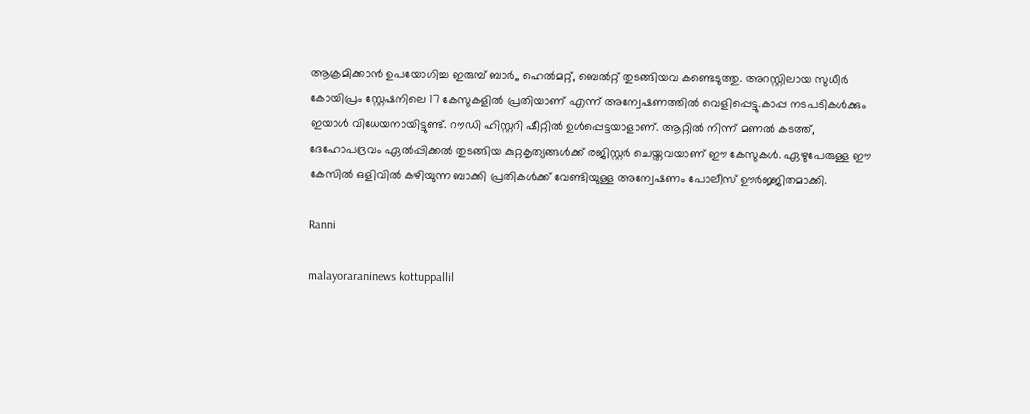ആക്രമിക്കാൻ ഉപയോഗിച്ച ഇരുമ്പ് ബാർ,, ഹെൽമറ്റ്, ബെൽറ്റ്‌ തുടങ്ങിയവ കണ്ടെടുത്തു. അറസ്റ്റിലായ സുധീർ കോയിപ്രം സ്റ്റേഷനിലെ 17 കേസുകളിൽ പ്രതിയാണ് എന്ന് അന്വേഷണത്തിൽ വെളിപ്പെട്ടു.കാപ്പ നടപടികൾക്കും ഇയാൾ വിധേയനായിട്ടുണ്ട്. റൗഡി ഹിസ്റ്ററി ഷീറ്റിൽ ഉൾപ്പെട്ടയാളാണ്. ആറ്റിൽ നിന്ന് മണൽ കടത്ത്, ദേഹോപദ്രവം ഏൽപ്പിക്കൽ തുടങ്ങിയ കുറ്റകൃത്യങ്ങൾക്ക് രജിസ്റ്റർ ചെയ്തവയാണ് ഈ കേസുകൾ. ഏഴുപേരുള്ള ഈ കേസിൽ ഒളിവിൽ കഴിയുന്ന ബാക്കി പ്രതികൾക്ക് വേണ്ടിയുള്ള അന്വേഷണം പോലീസ് ഊർജ്ജിതമാക്കി.

Ranni

malayoraraninews kottuppallil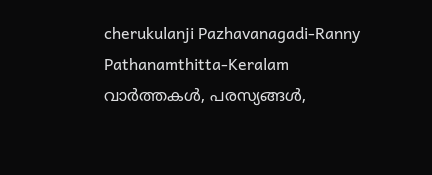cherukulanji Pazhavanagadi-Ranny Pathanamthitta-Keralam വാർത്തകൾ, പരസ്യങ്ങൾ,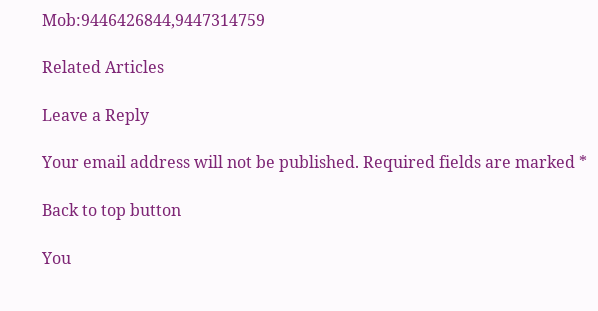Mob:9446426844,9447314759

Related Articles

Leave a Reply

Your email address will not be published. Required fields are marked *

Back to top button

You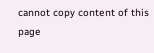cannot copy content of this page